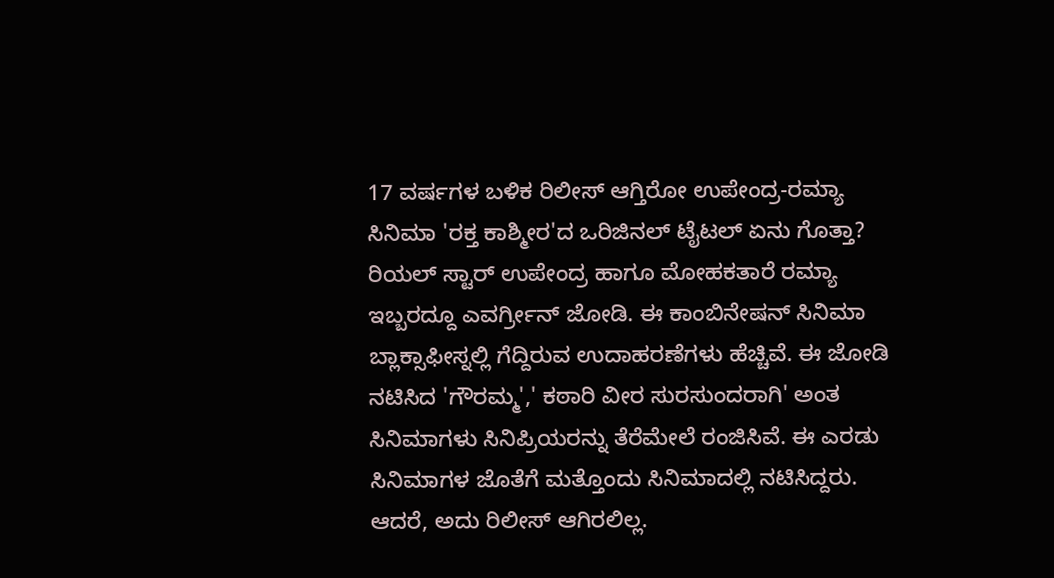17 ವರ್ಷಗಳ ಬಳಿಕ ರಿಲೀಸ್ ಆಗ್ತಿರೋ ಉಪೇಂದ್ರ-ರಮ್ಯಾ ಸಿನಿಮಾ 'ರಕ್ತ ಕಾಶ್ಮೀರ'ದ ಒರಿಜಿನಲ್ ಟೈಟಲ್ ಏನು ಗೊತ್ತಾ?
ರಿಯಲ್ ಸ್ಟಾರ್ ಉಪೇಂದ್ರ ಹಾಗೂ ಮೋಹಕತಾರೆ ರಮ್ಯಾ ಇಬ್ಬರದ್ದೂ ಎವರ್ಗ್ರೀನ್ ಜೋಡಿ. ಈ ಕಾಂಬಿನೇಷನ್ ಸಿನಿಮಾ ಬ್ಲಾಕ್ಸಾಫೀಸ್ನಲ್ಲಿ ಗೆದ್ದಿರುವ ಉದಾಹರಣೆಗಳು ಹೆಚ್ಚಿವೆ. ಈ ಜೋಡಿ ನಟಿಸಿದ 'ಗೌರಮ್ಮ',' ಕಠಾರಿ ವೀರ ಸುರಸುಂದರಾಗಿ' ಅಂತ ಸಿನಿಮಾಗಳು ಸಿನಿಪ್ರಿಯರನ್ನು ತೆರೆಮೇಲೆ ರಂಜಿಸಿವೆ. ಈ ಎರಡು ಸಿನಿಮಾಗಳ ಜೊತೆಗೆ ಮತ್ತೊಂದು ಸಿನಿಮಾದಲ್ಲಿ ನಟಿಸಿದ್ದರು. ಆದರೆ, ಅದು ರಿಲೀಸ್ ಆಗಿರಲಿಲ್ಲ.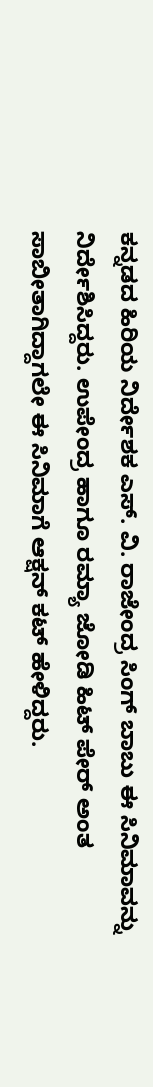ಕನ್ನಡದ ಹಿರಿಯ ನಿರ್ದೇಶಕ ಎಸ್. ವಿ. ರಾಜೇಂದ್ರ ಸಿಂಗ್ ಬಾಬು ಈ ಸಿನಿಮಾವನ್ನು ನಿರ್ದೇಶಿಸಿದ್ದರು. ಉಪೇಂದ್ರ ಹಾಗೂ ರಮ್ಯಾ ಜೋಡಿ ಹಿಟ್ ಪೇರ್ ಅಂತ ಸಾಬೀತಾಗಿದ್ದಾಗಲೇ ಈ ಸಿನಿಮಾಗೆ ಆಕ್ಷನ್ ಕಟ್ ಹೇಳಿದ್ದರು.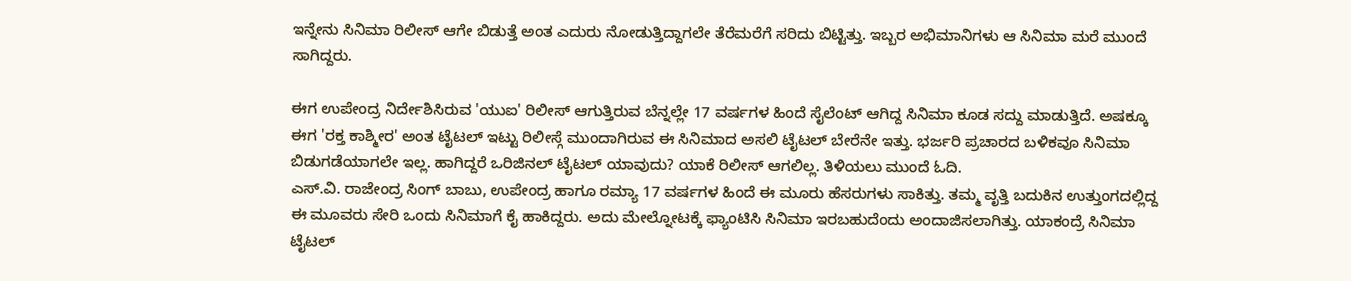ಇನ್ನೇನು ಸಿನಿಮಾ ರಿಲೀಸ್ ಆಗೇ ಬಿಡುತ್ತೆ ಅಂತ ಎದುರು ನೋಡುತ್ತಿದ್ದಾಗಲೇ ತೆರೆಮರೆಗೆ ಸರಿದು ಬಿಟ್ಟಿತ್ತು. ಇಬ್ಬರ ಅಭಿಮಾನಿಗಳು ಆ ಸಿನಿಮಾ ಮರೆ ಮುಂದೆ ಸಾಗಿದ್ದರು.

ಈಗ ಉಪೇಂದ್ರ ನಿರ್ದೇಶಿಸಿರುವ 'ಯುಐ' ರಿಲೀಸ್ ಆಗುತ್ತಿರುವ ಬೆನ್ನಲ್ಲೇ 17 ವರ್ಷಗಳ ಹಿಂದೆ ಸೈಲೆಂಟ್ ಆಗಿದ್ದ ಸಿನಿಮಾ ಕೂಡ ಸದ್ದು ಮಾಡುತ್ತಿದೆ. ಅಷಕ್ಕೂ ಈಗ 'ರಕ್ತ ಕಾಶ್ಮೀರ' ಅಂತ ಟೈಟಲ್ ಇಟ್ಟು ರಿಲೀಸ್ಗೆ ಮುಂದಾಗಿರುವ ಈ ಸಿನಿಮಾದ ಅಸಲಿ ಟೈಟಲ್ ಬೇರೆನೇ ಇತ್ತು. ಭರ್ಜರಿ ಪ್ರಚಾರದ ಬಳಿಕವೂ ಸಿನಿಮಾ ಬಿಡುಗಡೆಯಾಗಲೇ ಇಲ್ಲ. ಹಾಗಿದ್ದರೆ ಒರಿಜಿನಲ್ ಟೈಟಲ್ ಯಾವುದು? ಯಾಕೆ ರಿಲೀಸ್ ಆಗಲಿಲ್ಲ. ತಿಳಿಯಲು ಮುಂದೆ ಓದಿ.
ಎಸ್.ವಿ. ರಾಜೇಂದ್ರ ಸಿಂಗ್ ಬಾಬು, ಉಪೇಂದ್ರ ಹಾಗೂ ರಮ್ಯಾ 17 ವರ್ಷಗಳ ಹಿಂದೆ ಈ ಮೂರು ಹೆಸರುಗಳು ಸಾಕಿತ್ತು. ತಮ್ಮ ವೃತ್ತಿ ಬದುಕಿನ ಉತ್ತುಂಗದಲ್ಲಿದ್ದ ಈ ಮೂವರು ಸೇರಿ ಒಂದು ಸಿನಿಮಾಗೆ ಕೈ ಹಾಕಿದ್ದರು. ಅದು ಮೇಲ್ನೋಟಕ್ಕೆ ಫ್ಯಾಂಟಿಸಿ ಸಿನಿಮಾ ಇರಬಹುದೆಂದು ಅಂದಾಜಿಸಲಾಗಿತ್ತು. ಯಾಕಂದ್ರೆ ಸಿನಿಮಾ ಟೈಟಲ್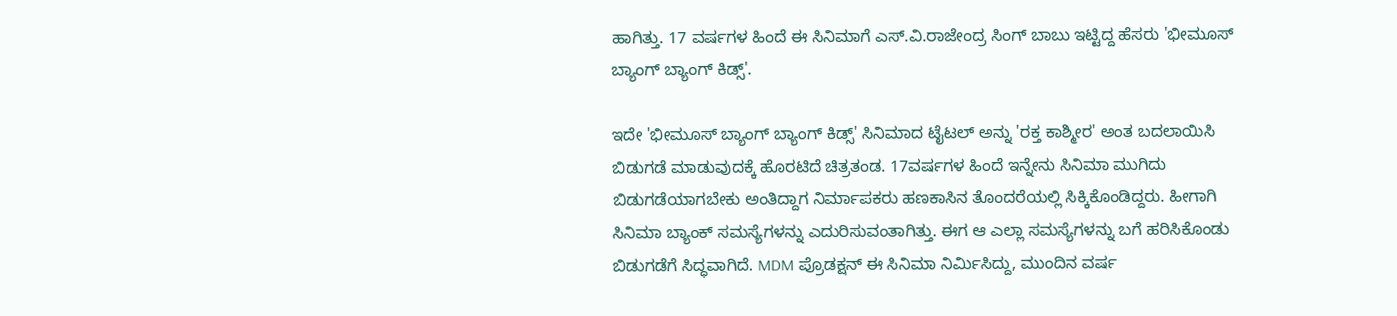ಹಾಗಿತ್ತು. 17 ವರ್ಷಗಳ ಹಿಂದೆ ಈ ಸಿನಿಮಾಗೆ ಎಸ್.ವಿ.ರಾಜೇಂದ್ರ ಸಿಂಗ್ ಬಾಬು ಇಟ್ಟಿದ್ದ ಹೆಸರು 'ಭೀಮೂಸ್ ಬ್ಯಾಂಗ್ ಬ್ಯಾಂಗ್ ಕಿಡ್ಸ್'.

ಇದೇ 'ಭೀಮೂಸ್ ಬ್ಯಾಂಗ್ ಬ್ಯಾಂಗ್ ಕಿಡ್ಸ್' ಸಿನಿಮಾದ ಟೈಟಲ್ ಅನ್ನು 'ರಕ್ತ ಕಾಶ್ಮೀರ' ಅಂತ ಬದಲಾಯಿಸಿ ಬಿಡುಗಡೆ ಮಾಡುವುದಕ್ಕೆ ಹೊರಟಿದೆ ಚಿತ್ರತಂಡ. 17ವರ್ಷಗಳ ಹಿಂದೆ ಇನ್ನೇನು ಸಿನಿಮಾ ಮುಗಿದು ಬಿಡುಗಡೆಯಾಗಬೇಕು ಅಂತಿದ್ದಾಗ ನಿರ್ಮಾಪಕರು ಹಣಕಾಸಿನ ತೊಂದರೆಯಲ್ಲಿ ಸಿಕ್ಕಿಕೊಂಡಿದ್ದರು. ಹೀಗಾಗಿ ಸಿನಿಮಾ ಬ್ಯಾಂಕ್ ಸಮಸ್ಯೆಗಳನ್ನು ಎದುರಿಸುವಂತಾಗಿತ್ತು. ಈಗ ಆ ಎಲ್ಲಾ ಸಮಸ್ಯೆಗಳನ್ನು ಬಗೆ ಹರಿಸಿಕೊಂಡು ಬಿಡುಗಡೆಗೆ ಸಿದ್ಧವಾಗಿದೆ. MDM ಪ್ರೊಡಕ್ಷನ್ ಈ ಸಿನಿಮಾ ನಿರ್ಮಿಸಿದ್ದು, ಮುಂದಿನ ವರ್ಷ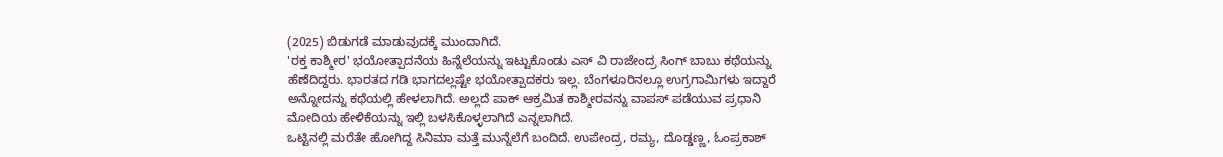(2025) ಬಿಡುಗಡೆ ಮಾಡುವುದಕ್ಕೆ ಮುಂದಾಗಿದೆ.
'ರಕ್ತ ಕಾಶ್ಮೀರ' ಭಯೋತ್ಪಾದನೆಯ ಹಿನ್ನೆಲೆಯನ್ನು ಇಟ್ಟುಕೊಂಡು ಎಸ್ ವಿ ರಾಜೇಂದ್ರ ಸಿಂಗ್ ಬಾಬು ಕಥೆಯನ್ನು ಹೆಣೆದಿದ್ದರು. ಭಾರತದ ಗಡಿ ಭಾಗದಲ್ಲಷ್ಟೇ ಭಯೋತ್ಪಾದಕರು ಇಲ್ಲ. ಬೆಂಗಳೂರಿನಲ್ಲೂ ಉಗ್ರಗಾಮಿಗಳು ಇದ್ದಾರೆ ಅನ್ನೋದನ್ನು ಕಥೆಯಲ್ಲಿ ಹೇಳಲಾಗಿದೆ. ಅಲ್ಲದೆ ಪಾಕ್ ಆಕ್ರಮಿತ ಕಾಶ್ಮೀರವನ್ನು ವಾಪಸ್ ಪಡೆಯುವ ಪ್ರಧಾನಿ ಮೋದಿಯ ಹೇಳಿಕೆಯನ್ನು ಇಲ್ಲಿ ಬಳಸಿಕೊಳ್ಳಲಾಗಿದೆ ಎನ್ನಲಾಗಿದೆ.
ಒಟ್ಟಿನಲ್ಲಿ ಮರೆತೇ ಹೋಗಿದ್ದ ಸಿನಿಮಾ ಮತ್ತೆ ಮುನ್ನೆಲೆಗೆ ಬಂದಿದೆ. ಉಪೇಂದ್ರ, ರಮ್ಯ, ದೊಡ್ಡಣ್ಣ, ಓಂಪ್ರಕಾಶ್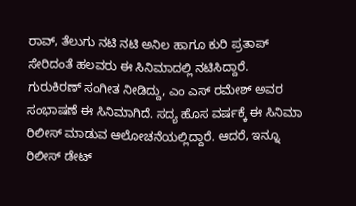ರಾವ್, ತೆಲುಗು ನಟಿ ನಟಿ ಅನಿಲ ಹಾಗೂ ಕುರಿ ಪ್ರತಾಪ್ ಸೇರಿದಂತೆ ಹಲವರು ಈ ಸಿನಿಮಾದಲ್ಲಿ ನಟಿಸಿದ್ದಾರೆ. ಗುರುಕಿರಣ್ ಸಂಗೀತ ನೀಡಿದ್ದು, ಎಂ ಎಸ್ ರಮೇಶ್ ಅವರ ಸಂಭಾಷಣೆ ಈ ಸಿನಿಮಾಗಿದೆ. ಸದ್ಯ ಹೊಸ ವರ್ಷಕ್ಕೆ ಈ ಸಿನಿಮಾ ರಿಲೀಸ್ ಮಾಡುವ ಆಲೋಚನೆಯಲ್ಲಿದ್ದಾರೆ. ಆದರೆ, ಇನ್ನೂ ರಿಲೀಸ್ ಡೇಟ್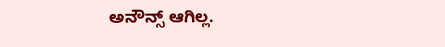ಅನೌನ್ಸ್ ಆಗಿಲ್ಲ.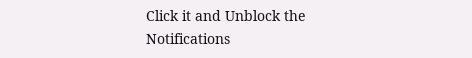Click it and Unblock the Notifications